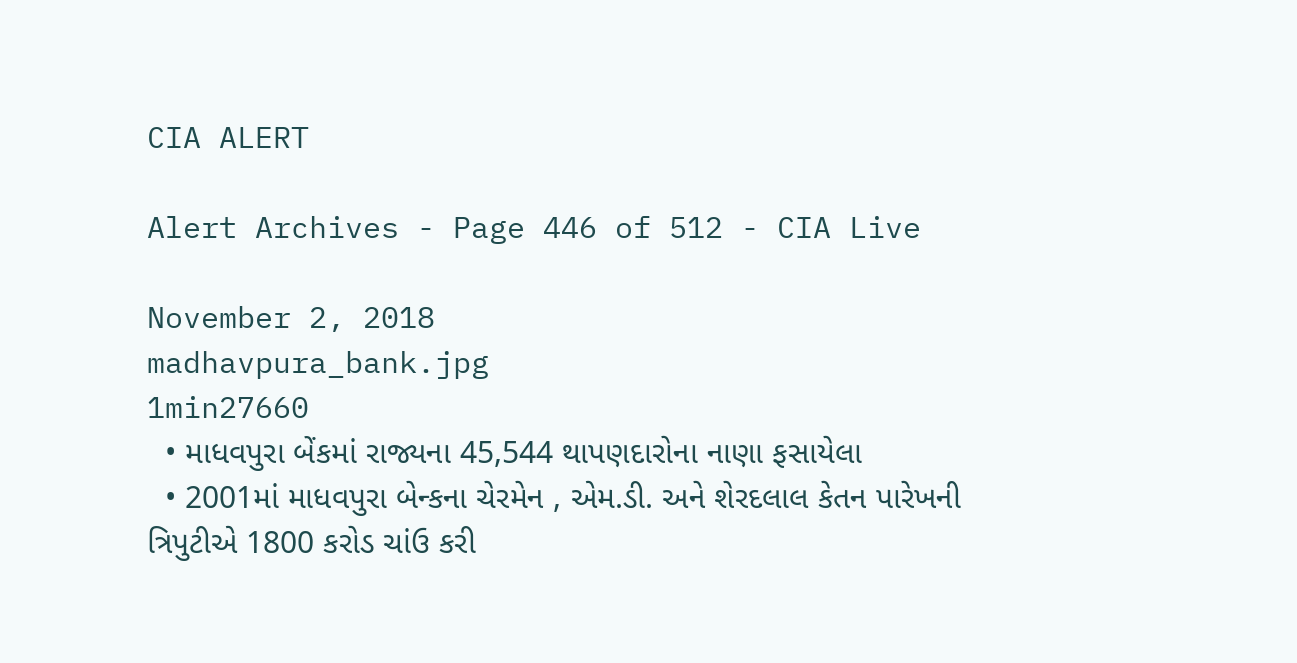CIA ALERT

Alert Archives - Page 446 of 512 - CIA Live

November 2, 2018
madhavpura_bank.jpg
1min27660
  • માધવપુરા બેંકમાં રાજ્યના 45,544 થાપણદારોના નાણા ફસાયેલા
  • 2001માં માધવપુરા બેન્કના ચેરમેન , એમ.ડી. અને શેરદલાલ કેતન પારેખની ત્રિપુટીએ 1800 કરોડ ચાંઉ કરી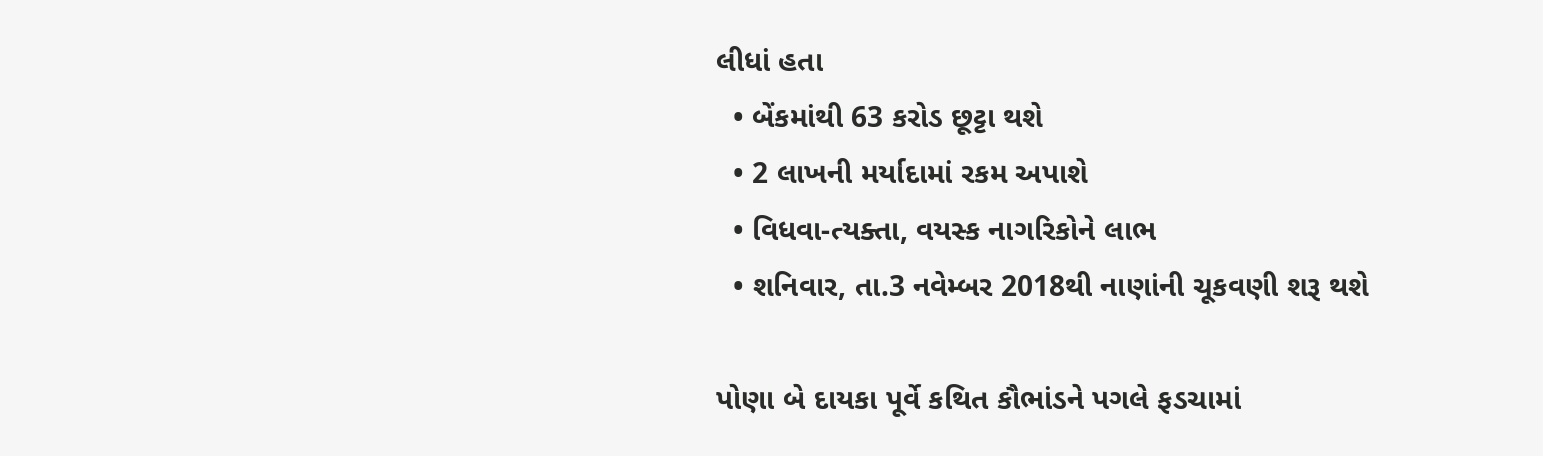લીધાં હતા
  • બેંકમાંથી 63 કરોડ છૂટ્ટા થશે
  • 2 લાખની મર્યાદામાં રકમ અપાશે
  • વિધવા-ત્યક્તા, વયસ્ક નાગરિકોને લાભ
  • શનિવાર, તા.3 નવેમ્બર 2018થી નાણાંની ચૂકવણી શરૂ થશે

પોણા બે દાયકા પૂર્વે કથિત કૌભાંડને પગલે ફડચામાં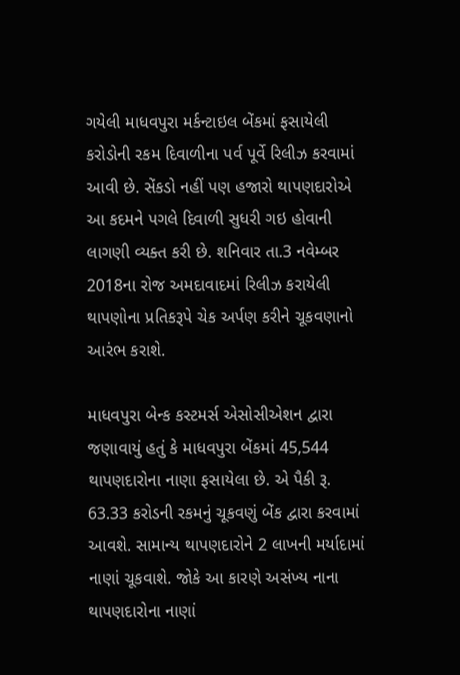ગયેલી માધવપુરા મર્કન્ટાઇલ બેંકમાં ફસાયેલી કરોડોની રકમ દિવાળીના પર્વ પૂર્વે રિલીઝ કરવામાં આવી છે. સેંકડો નહીં પણ હજારો થાપણદારોએ આ કદમને પગલે દિવાળી સુધરી ગઇ હોવાની લાગણી વ્યક્ત કરી છે. શનિવાર તા.3 નવેમ્બર 2018ના રોજ અમદાવાદમાં રિલીઝ કરાયેલી થાપણોના પ્રતિકરૂપે ચેક અર્પણ કરીને ચૂકવણાનો આરંભ કરાશે.

માધવપુરા બેન્ક કસ્ટમર્સ એસોસીએશન દ્વારા જણાવાયું હતું કે માધવપુરા બેંકમાં 45,544 થાપણદારોના નાણા ફસાયેલા છે. એ પૈકી રૂ. 63.33 કરોડની રકમનું ચૂકવણું બેંક દ્વારા કરવામાં આવશે. સામાન્ય થાપણદારોને 2 લાખની મર્યાદામાં નાણાં ચૂકવાશે. જોકે આ કારણે અસંખ્ય નાના થાપણદારોના નાણાં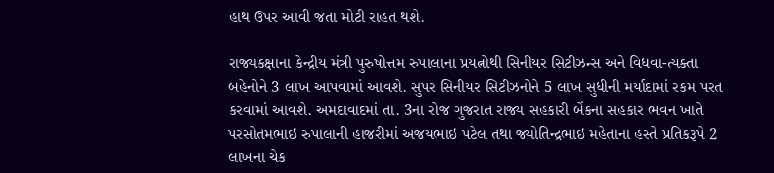હાથ ઉપર આવી જતા મોટી રાહત થશે.

રાજ્યકક્ષાના કેન્દ્રીય મંત્રી પુરુષોત્તમ રુપાલાના પ્રયત્નોથી સિનીયર સિટીઝન્સ અને વિધવા-ત્યક્તા બહેનોને 3 લાખ આપવામાં આવશે. સુપર સિનીયર સિટીઝનોને 5 લાખ સુધીની મર્યાદામાં રકમ પરત કરવામાં આવશે. અમદાવાદમાં તા. 3ના રોજ ગુજરાત રાજ્ય સહકારી બેંકના સહકાર ભવન ખાતે પરસોતમભાઇ રુપાલાની હાજરીમાં અજયભાઇ પટેલ તથા જ્યોતિન્દ્રભાઇ મહેતાના હસ્તે પ્રતિકરૂપે 2 લાખના ચેક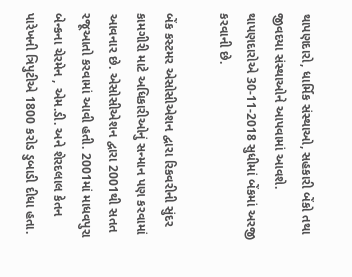થાપણદારો, ધાર્મિક સંસ્થાઓ, સહકારી બેંકો તથા જીવદયા સંસ્થાઓને આપવામાં આવશે. થાપણદારોએ 30-11-2018 સુધીમાં બેંકમાં અરજી કરવાની છે.

બેંક કસ્ટમર એસોસીએશન દ્વારા રિકવરીની સુંદર કામગીરી માટે અધિકારીઓનું સન્માન પણ કરવામાં આવનાર છે. એસોસીએશન દ્વારા 2001થી સતત રજૂઆતો કરવામાં આવી હતી. 2001માં માધવપુરા બેન્કના ચેરમેન , એમ.ડી. અને શેરદલાલ કેતન પારેખની ત્રિપુટીએ 1800 કરોડ ડુબાડી દીધા હતા.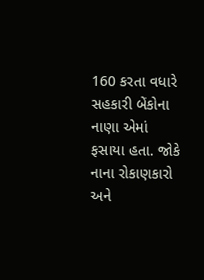160 કરતા વધારે સહકારી બેંકોના નાણા એમાં ફસાયા હતા. જોકે નાના રોકાણકારો અને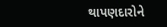થાપણદારોને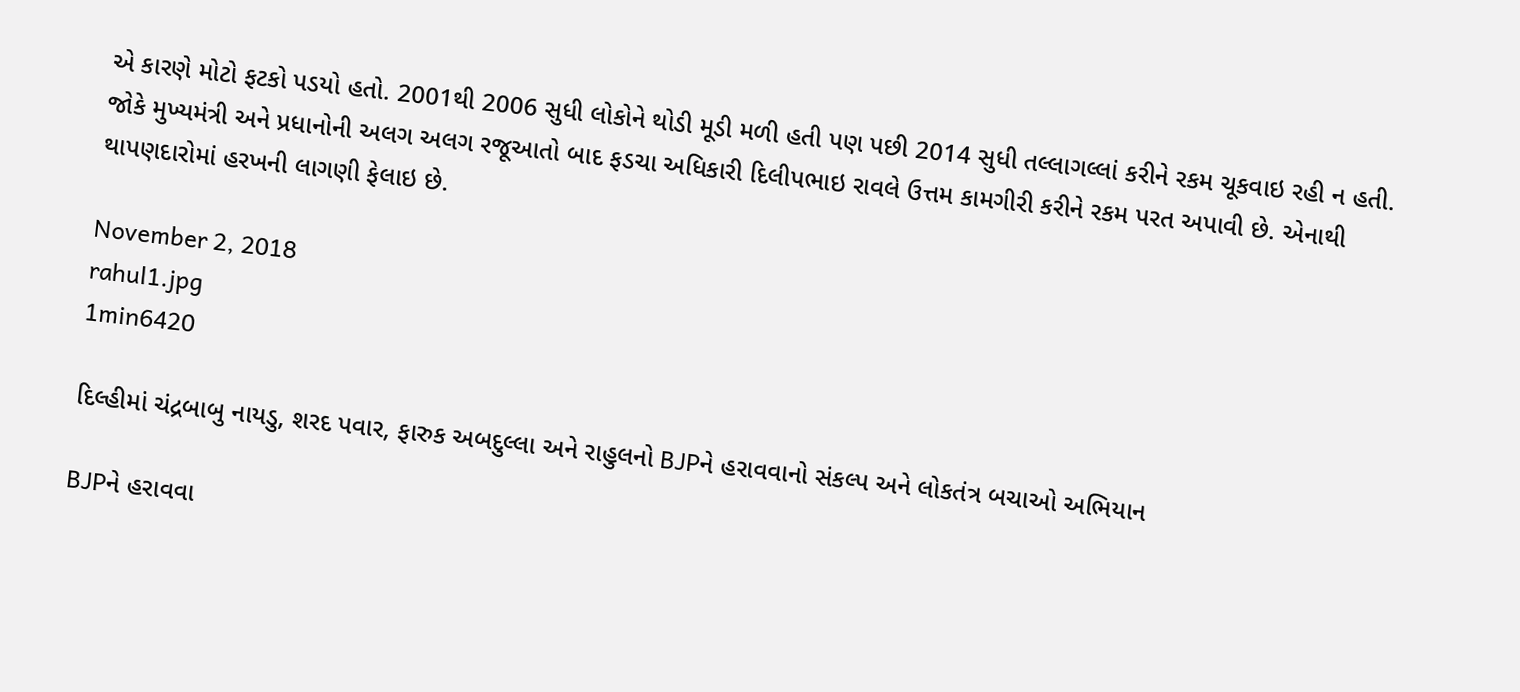એ કારણે મોટો ફટકો પડયો હતો. 2001થી 2006 સુધી લોકોને થોડી મૂડી મળી હતી પણ પછી 2014 સુધી તલ્લાગલ્લાં કરીને રકમ ચૂકવાઇ રહી ન હતી. જોકે મુખ્યમંત્રી અને પ્રધાનોની અલગ અલગ રજૂઆતો બાદ ફડચા અધિકારી દિલીપભાઇ રાવલે ઉત્તમ કામગીરી કરીને રકમ પરત અપાવી છે. એનાથી થાપણદારોમાં હરખની લાગણી ફેલાઇ છે.

November 2, 2018
rahul1.jpg
1min6420

દિલ્હીમાં ચંદ્રબાબુ નાયડુ, શરદ પવાર, ફારુક અબદુલ્લા અને રાહુલનો BJPને હરાવવાનો સંકલ્પ અને લોકતંત્ર બચાઓ અભિયાન

BJPને હરાવવા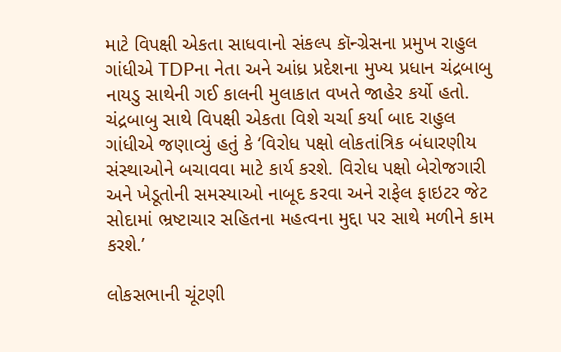માટે વિપક્ષી એકતા સાધવાનો સંકલ્પ કૉન્ગ્રેસના પ્રમુખ રાહુલ ગાંધીએ TDPના નેતા અને આંધ્ર પ્રદેશના મુખ્ય પ્રધાન ચંદ્રબાબુ નાયડુ સાથેની ગઈ કાલની મુલાકાત વખતે જાહેર કર્યો હતો. ચંદ્રબાબુ સાથે વિપક્ષી એકતા વિશે ચર્ચા કર્યા બાદ રાહુલ ગાંધીએ જણાવ્યું હતું કે ‘વિરોધ પક્ષો લોકતાંત્રિક બંધારણીય સંસ્થાઓને બચાવવા માટે કાર્ય કરશે. વિરોધ પક્ષો બેરોજગારી અને ખેડૂતોની સમસ્યાઓ નાબૂદ કરવા અને રાફેલ ફાઇટર જેટ સોદામાં ભ્રષ્ટાચાર સહિતના મહત્વના મુદ્દા પર સાથે મળીને કામ કરશે.’

લોકસભાની ચૂંટણી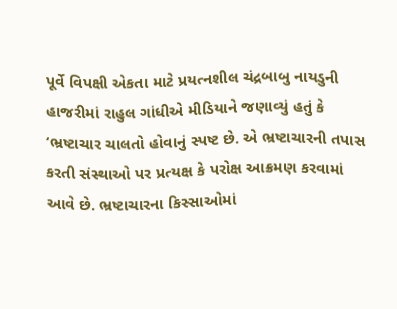પૂર્વે વિપક્ષી એકતા માટે પ્રયત્નશીલ ચંદ્રબાબુ નાયડુની હાજરીમાં રાહુલ ગાંધીએ મીડિયાને જણાવ્યું હતું કે ‘ભ્રષ્ટાચાર ચાલતો હોવાનું સ્પષ્ટ છે. એ ભ્રષ્ટાચારની તપાસ કરતી સંસ્થાઓ પર પ્રત્યક્ષ કે પરોક્ષ આક્રમણ કરવામાં આવે છે. ભ્રષ્ટાચારના કિસ્સાઓમાં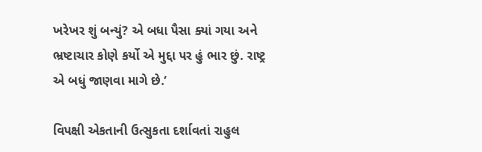ખરેખર શું બન્યું? એ બધા પૈસા ક્યાં ગયા અને ભ્રષ્ટાચાર કોણે કર્યો એ મુદ્દા પર હું ભાર છું. રાષ્ટ્ર એ બધું જાણવા માગે છે.’

વિપક્ષી એકતાની ઉત્સુકતા દર્શાવતાં રાહુલ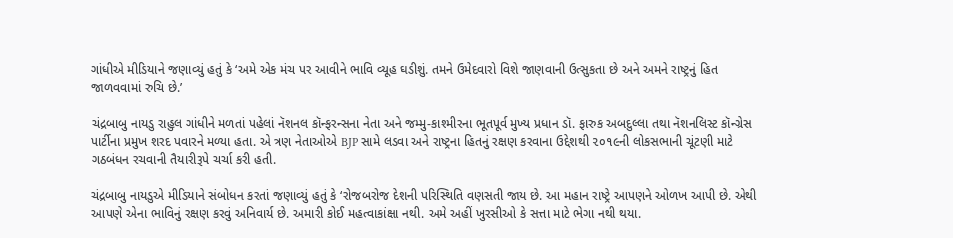ગાંધીએ મીડિયાને જણાવ્યું હતું કે ‘અમે એક મંચ પર આવીને ભાવિ વ્યૂહ ઘડીશું. તમને ઉમેદવારો વિશે જાણવાની ઉત્સુકતા છે અને અમને રાષ્ટ્રનું હિત જાળવવામાં રુચિ છે.’

ચંદ્રબાબુ નાયડુ રાહુલ ગાંધીને મળતાં પહેલાં નૅશનલ કૉન્ફરન્સના નેતા અને જમ્મુ-કાશ્મીરના ભૂતપૂર્વ મુખ્ય પ્રધાન ડૉ. ફારુક અબદુલ્લા તથા નૅશનલિસ્ટ કૉન્ગ્રેસ પાર્ટીના પ્રમુખ શરદ પવારને મળ્યા હતા. એ ત્રણ નેતાઓએ BJP સામે લડવા અને રાષ્ટ્રના હિતનું રક્ષણ કરવાના ઉદ્દેશથી ૨૦૧૯ની લોકસભાની ચૂંટણી માટે ગઠબંધન રચવાની તૈયારીરૂપે ચર્ચા કરી હતી.

ચંદ્રબાબુ નાયડુએ મીડિયાને સંબોધન કરતાં જણાવ્યું હતું કે ‘રોજબરોજ દેશની પરિસ્થિતિ વણસતી જાય છે. આ મહાન રાષ્ટ્રે આપણને ઓળખ આપી છે. એથી આપણે એના ભાવિનું રક્ષણ કરવું અનિવાર્ય છે. અમારી કોઈ મહત્વાકાંક્ષા નથી. અમે અહીં ખુરસીઓ કે સત્તા માટે ભેગા નથી થયા.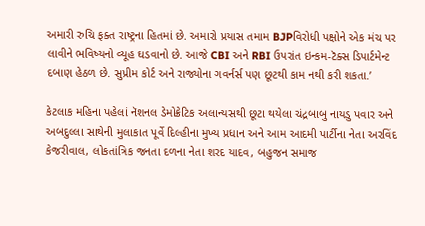અમારી રુચિ ફક્ત રાષ્ટ્રના હિતમાં છે. અમારો પ્રયાસ તમામ BJPવિરોધી પક્ષોને એક મંચ પર લાવીને ભવિષ્યનો વ્યૂહ ઘડવાનો છે. આજે CBI અને RBI ઉપરાંત ઇન્કમ-ટૅક્સ ડિપાર્ટમેન્ટ દબાણ હેઠળ છે. સુપ્રીમ કોર્ટ અને રાજ્યોના ગવર્નર્સ પણ છૂટથી કામ નથી કરી શકતા.’

કેટલાક મહિના પહેલાં નૅશનલ ડેમોક્રેટિક અલાન્યસથી છૂટા થયેલા ચંદ્રબાબુ નાયડુ પવાર અને અબદુલ્લા સાથેની મુલાકાત પૂર્વે દિલ્હીના મુખ્ય પ્રધાન અને આમ આદમી પાર્ટીના નેતા અરવિંદ કેજરીવાલ, લોકતાંત્રિક જનતા દળના નેતા શરદ યાદવ, બહુજન સમાજ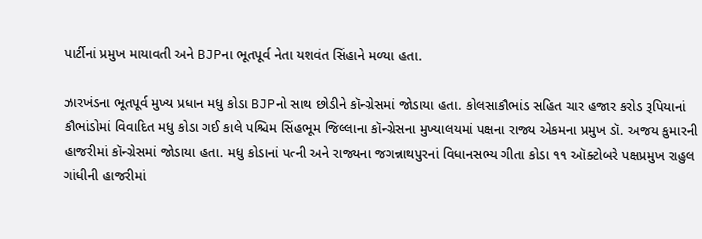પાર્ટીનાં પ્રમુખ માયાવતી અને BJPના ભૂતપૂર્વ નેતા યશવંત સિંહાને મળ્યા હતા.

ઝારખંડના ભૂતપૂર્વ મુખ્ય પ્રધાન મધુ કોડા BJPનો સાથ છોડીને કૉન્ગ્રેસમાં જોડાયા હતા. કોલસાકૌભાંડ સહિત ચાર હજાર કરોડ રૂપિયાનાં કૌભાંડોમાં વિવાદિત મધુ કોડા ગઈ કાલે પશ્ચિમ સિંહભૂમ જિલ્લાના કૉન્ગ્રેસના મુખ્યાલયમાં પક્ષના રાજ્ય એકમના પ્રમુખ ડૉ. અજય કુમારની હાજરીમાં કૉન્ગ્રેસમાં જોડાયા હતા. મધુ કોડાનાં પત્ની અને રાજ્યના જગન્નાથપુરનાં વિધાનસભ્ય ગીતા કોડા ૧૧ ઑક્ટોબરે પક્ષપ્રમુખ રાહુલ ગાંધીની હાજરીમાં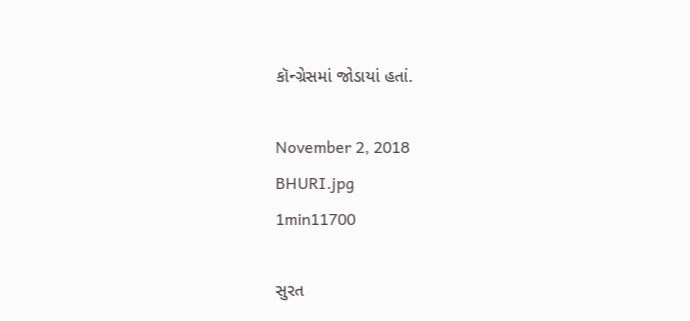કૉન્ગ્રેસમાં જોડાયાં હતાં.

November 2, 2018
BHURI.jpg
1min11700

સુરત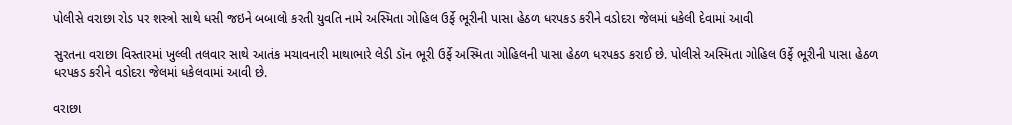પોલીસે વરાછા રોડ પર શસ્ત્રો સાથે ધસી જઇને બબાલો કરતી યુવતિ નામે અસ્મિતા ગોહિલ ઉર્ફે ભૂરીની પાસા હેઠળ ધરપકડ કરીને વડોદરા જેલમાં ધકેલી દેવામાં આવી

સુરતના વરાછા વિસ્તારમાં ખુલ્લી તલવાર સાથે આતંક મચાવનારી માથાભારે લેડી ડૉન ભૂરી ઉર્ફે અસ્મિતા ગોહિલની પાસા હેઠળ ધરપકડ કરાઈ છે. પોલીસે અસ્મિતા ગોહિલ ઉર્ફે ભૂરીની પાસા હેઠળ ધરપકડ કરીને વડોદરા જેલમાં ધકેલવામાં આવી છે.

વરાછા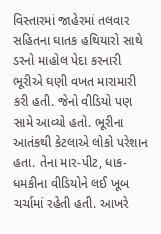વિસ્તારમાં જાહેરમાં તલવાર સહિતના ઘાતક હથિયારો સાથે ડરનો માહોલ પેદા કરનારી ભૂરીએ ઘણી વખત મારામારી કરી હતી. જેનો વીડિયો પણ સામે આવ્યો હતો. ભૂરીના આતંકથી કેટલાએ લોકો પરેશાન હતા. તેના માર-પીટ, ધાક-ધમકીના વીડિયોને લઈ ખૂબ ચર્ચામાં રહેતી હતી. આખરે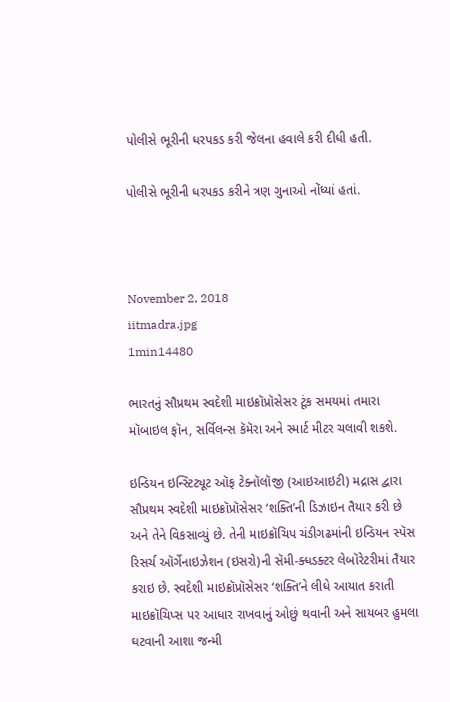પોલીસે ભૂરીની ધરપકડ કરી જેલના હવાલે કરી દીધી હતી.

પોલીસે ભૂરીની ધરપકડ કરીને ત્રણ ગુનાઓ નોંધ્યાં હતાં.



November 2, 2018
iitmadra.jpg
1min14480

ભારતનું સૌપ્રથમ સ્વદેશી માઇક્રૉપ્રૉસેસર ટૂંક સમયમાં તમારા મૉબાઇલ ફૉન, સર્વિલન્સ કૅમૅરા અને સ્માર્ટ મીટર ચલાવી શકશે.

ઇન્ડિયન ઇન્સ્ટિટ્યૂટ ઑફ ટેક્નૉલૉજી (આઇઆઇટી) મદ્રાસ દ્વારા સૌપ્રથમ સ્વદેશી માઇક્રૉપ્રૉસેસર ‘શક્તિ’ની ડિઝાઇન તૈયાર કરી છે અને તેને વિકસાવ્યું છે. તેની માઇક્રૉચિપ ચંડીગઢમાંની ઇન્ડિયન સ્પૅસ રિસર્ચ ઑર્ગેનાઇઝેશન (ઇસરો)ની સૅમી-ક્ધડક્ટર લેબૉરેટરીમાં તૈયાર કરાઇ છે. સ્વદેશી માઇક્રૉપ્રૉસેસર ‘શક્તિ’ને લીધે આયાત કરાતી માઇક્રૉચિપ્સ પર આધાર રાખવાનું ઓછું થવાની અને સાયબર હુમલા ઘટવાની આશા જન્મી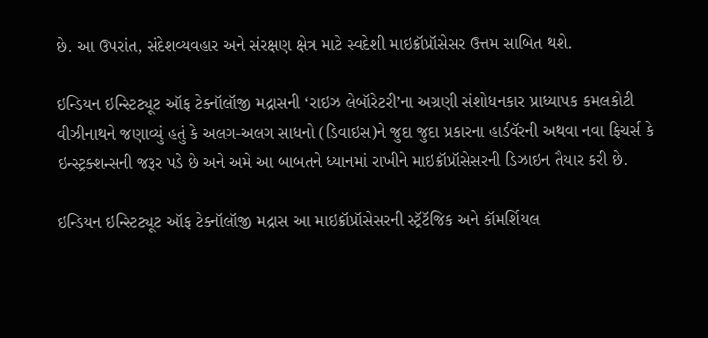છે. આ ઉપરાંત, સંદેશવ્યવહાર અને સંરક્ષણ ક્ષેત્ર માટે સ્વદેશી માઇક્રૉપ્રૉસેસર ઉત્તમ સાબિત થશે.

ઇન્ડિયન ઇન્સ્ટિટ્યૂટ ઑફ ટેક્નૉલૉજી મદ્રાસની ‘રાઇઝ લેબૉરેટરી’ના અગ્રણી સંશોધનકાર પ્રાધ્યાપક કમલકોટી વીઝીનાથને જણાવ્યું હતું કે અલગ-અલગ સાધનો (ડિવાઇસ)ને જુદા જુદા પ્રકારના હાર્ડવૅરની અથવા નવા ફિચર્સ કે ઇન્સ્ટ્રક્શન્સની જરૂર પડે છે અને અમે આ બાબતને ધ્યાનમાં રાખીને માઇક્રૉપ્રૉસેસરની ડિઝાઇન તૈયાર કરી છે.

ઇન્ડિયન ઇન્સ્ટિટ્યૂટ ઑફ ટેક્નૉલૉજી મદ્રાસ આ માઇક્રૉપ્રૉસેસરની સ્ટ્રૅટૅજિક અને કૉમર્શિયલ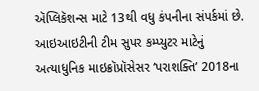ઍપ્લિકૅશન્સ માટે 13થી વધુ કંપનીના સંપર્કમાં છે. આઇઆઇટીની ટીમ સુપર કમ્પ્યુટર માટેનું અત્યાધુનિક માઇક્રૉપ્રૉસેસર ‘પરાશક્તિ’ 2018ના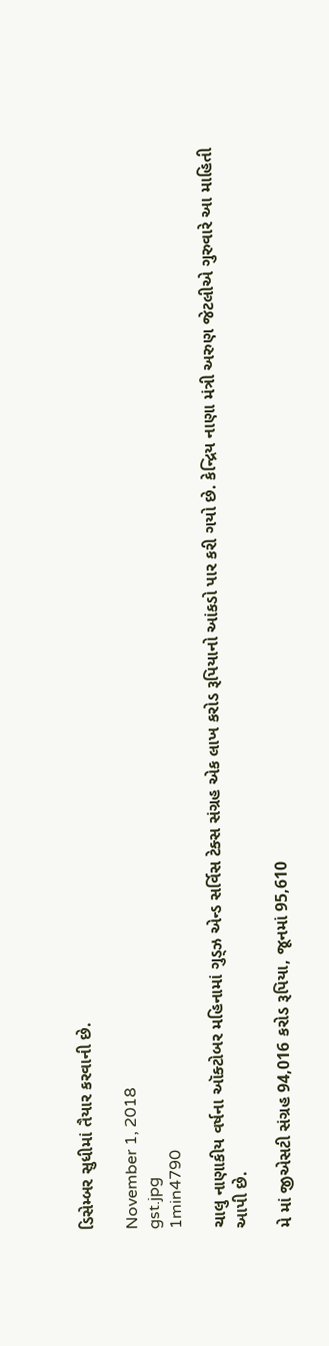ડિસેમ્બર સુધીમાં તૈયાર કરવાની છે.

November 1, 2018
gst.jpg
1min4790

ચાલુ નાણાકીય વર્ષના ઑક્ટોબર મહિનામાં ગુડ્ઝ એન્ડ સર્વિસ ટેક્સ સંગ્રહ એક લાખ કરોડ રૂપિયાનો આંકડો પાર કરી ગયો છે. કેન્દ્રિય નાણા મંત્રી અરુણ જેટલીએ ગુરુવારે આ માહિતી આપી છે.

મે માં જીએસટી સંગ્રહ 94,016 કરોડ રૂપિયા, જૂનમાં 95,610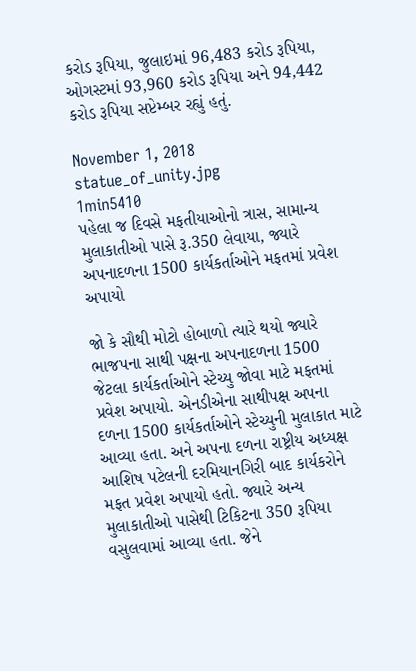કરોડ રૂપિયા, જુલાઇમાં 96,483 કરોડ રૂપિયા, ઓગસ્ટમાં 93,960 કરોડ રૂપિયા અને 94,442 કરોડ રૂપિયા સપ્ટેમ્બર રહ્યું હતું.

November 1, 2018
statue_of_unity.jpg
1min5410
પહેલા જ દિવસે મફતીયાઓનો ત્રાસ, સામાન્ય મુલાકાતીઓ પાસે રૂ.350 લેવાયા, જ્યારે અપનાદળના 1500 કાર્યકર્તાઓને મફતમાં પ્રવેશ અપાયો

જો કે સૌથી મોટો હોબાળો ત્યારે થયો જ્યારે ભાજપના સાથી પક્ષના અપનાદળના 1500 જેટલા કાર્યકર્તાઓને સ્ટેચ્યુ જોવા માટે મફતમાં પ્રવેશ અપાયો. એનડીએના સાથીપક્ષ અપના દળના 1500 કાર્યકર્તાઓને સ્ટેચ્યુની મુલાકાત માટે આવ્યા હતા. અને અપના દળના રાષ્ટ્રીય અધ્યક્ષ આશિષ પટેલની દરમિયાનગિરી બાદ કાર્યકરોને મફત પ્રવેશ અપાયો હતો. જ્યારે અન્ય મુલાકાતીઓ પાસેથી ટિકિટના 350 રૂપિયા વસુલવામાં આવ્યા હતા. જેને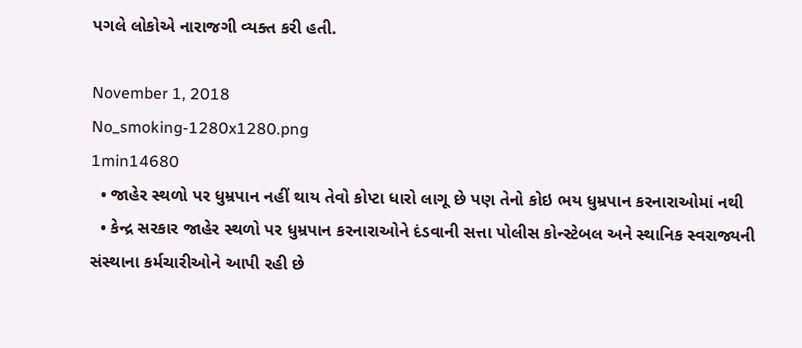પગલે લોકોએ નારાજગી વ્યક્ત કરી હતી.

November 1, 2018
No_smoking-1280x1280.png
1min14680
  • જાહેર સ્થળો પર ધુમ્રપાન નહીં થાય તેવો કોપ્ટા ધારો લાગૂ છે પણ તેનો કોઇ ભય ધુમ્રપાન કરનારાઓમાં નથી
  • કેન્દ્ર સરકાર જાહેર સ્થળો પર ધુમ્રપાન કરનારાઓને દંડવાની સત્તા પોલીસ કોન્સ્ટેબલ અને સ્થાનિક સ્વરાજ્યની સંસ્થાના કર્મચારીઓને આપી રહી છે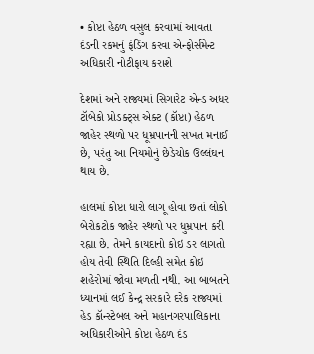• કોપ્ટા હેઠળ વસુલ કરવામાં આવતા દંડની રકમનું ફંડિંગ કરવા એન્ફોર્સમેન્ટ અધિકારી નોટીફાય કરાશે

દેશમાં અને રાજ્યમાં સિગારેટ એન્ડ અધર ટૉબેકો પ્રોડક્ટ્સ એક્ટ (કૉપ્ટા) હેઠળ જાહેર સ્થળો પર ધૂમ્રપાનની સખત મનાઈ છે, પરંતુ આ નિયમોનું છેડેચોક ઉલ્લંઘન થાય છે.

હાલમાં કોપ્ટા ધારો લાગૂ હોવા છતાં લોકો બેરોકટોક જાહેર સ્થળો પર ધુમ્રપાન કરી રહ્યા છે. તેમને કાયદાનો કોઇ ડર લાગતો હોય તેવી સ્થિતિ દિલ્હી સમેત કોઇ શહેરોમાં જોવા મળતી નથી. આ બાબતને ધ્યાનમાં લઈ કેન્દ્ર સરકારે દરેક રાજ્યમાં હેડ કૉન્સ્ટેબલ અને મહાનગરપાલિકાના અધિકારીઓને કોપ્ટા હેઠળ દંડ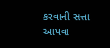કરવાની સત્તા આપવા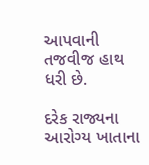આપવાની તજવીજ હાથ ધરી છે.

દરેક રાજ્યના આરોગ્ય ખાતાના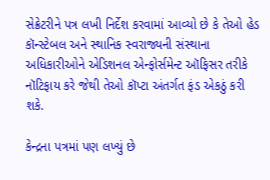સેક્રેટરીને પત્ર લખી નિર્દેશ કરવામાં આવ્યો છે કે તેઓ હેડ કૉન્સ્ટેબલ અને સ્થાનિક સ્વરાજ્યની સંસ્થાના અધિકારીઓને એડિશનલ એન્ફોર્સમેન્ટ ઑફિસર તરીકે નૉટિફાય કરે જેથી તેઓ કૉપ્ટા અંતર્ગત ફંડ એકઠું કરી શકે.

કેન્દ્રના પત્રમાં પણ લખ્યું છે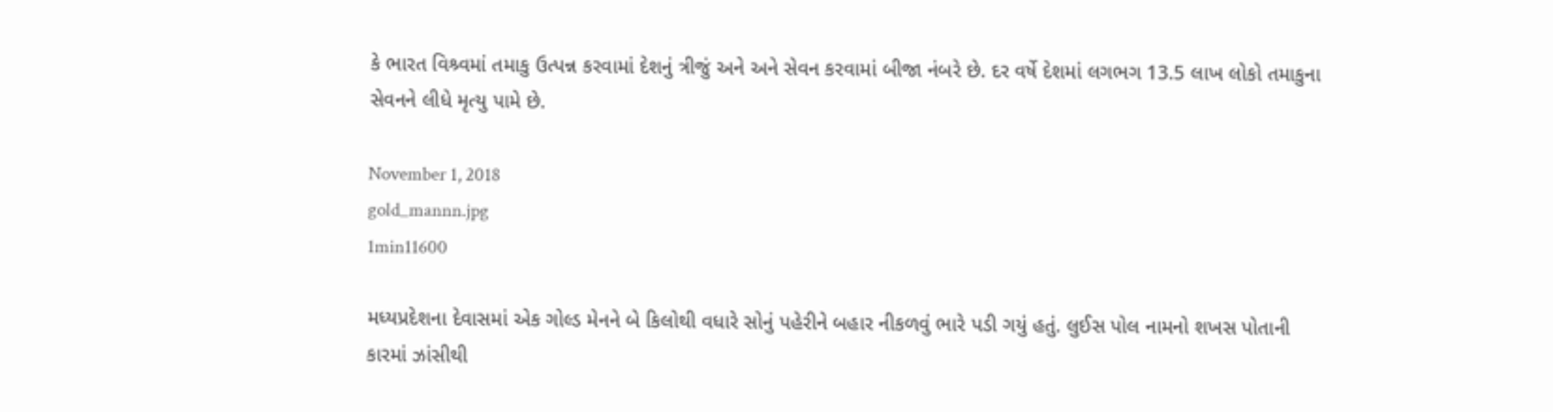કે ભારત વિશ્ર્વમાં તમાકુ ઉત્પન્ન કરવામાં દેશનું ત્રીજું અને અને સેવન કરવામાં બીજા નંબરે છે. દર વર્ષે દેશમાં લગભગ 13.5 લાખ લોકો તમાકુના સેવનને લીધે મૃત્યુ પામે છે.

November 1, 2018
gold_mannn.jpg
1min11600

મધ્યપ્રદેશના દેવાસમાં એક ગોલ્ડ મેનને બે કિલોથી વધારે સોનું પહેરીને બહાર નીકળવું ભારે પડી ગયું હતું. લુઈસ પોલ નામનો શખસ પોતાની કારમાં ઝાંસીથી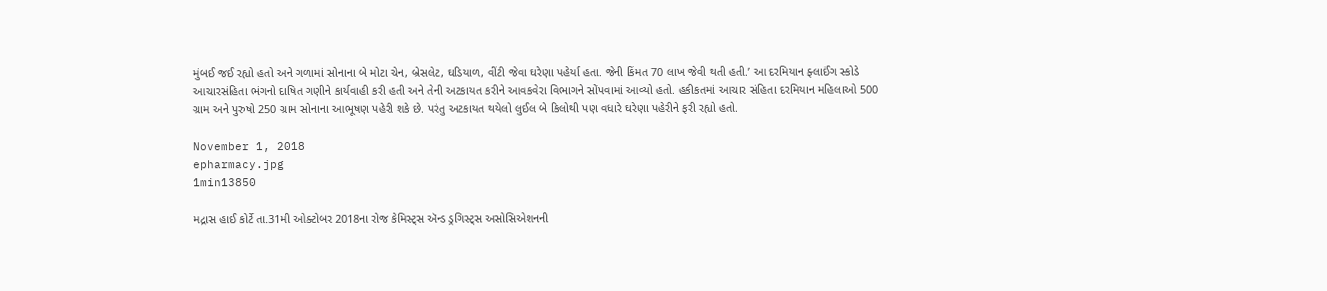મુંબઈ જઈ રહ્યો હતો અને ગળામાં સોનાના બે મોટા ચેન, બ્રેસલેટ, ઘડિયાળ, વીંટી જેવા ઘરેણા પહેર્યા હતા. જેની કિંમત 70 લાખ જેવી થતી હતી.’ આ દરમિયાન ફ્લાઈંગ સ્કોડે આચારસંહિતા ભંગનો દાષિત ગણીને કાર્યવાહી કરી હતી અને તેની અટકાયત કરીને આવકવેરા વિભાગને સોંપવામાં આવ્યો હતો. હકીકતમાં આચાર સંહિતા દરમિયાન મહિલાઓ 500 ગ્રામ અને પુરુષો 250 ગ્રામ સોનાના આભૂષણ પહેરી શકે છે. પરંતુ અટકાયત થયેલો લુઈલ બે કિલોથી પણ વધારે ઘરેણા પહેરીને ફરી રહ્યો હતો.

November 1, 2018
epharmacy.jpg
1min13850

મદ્રાસ હાઈ કોર્ટે તા.31મી ઓક્ટોબર 2018ના રોજ કેમિસ્ટ્સ ઍન્ડ ડ્રગિસ્ટ્સ અસોસિએશનની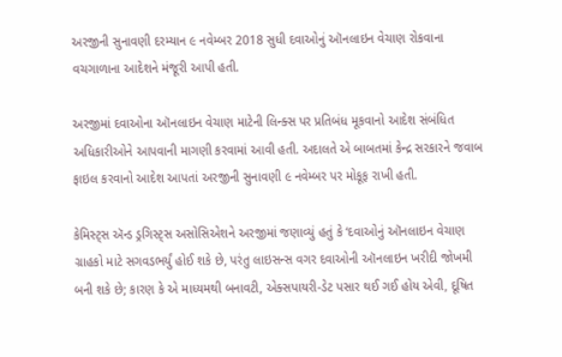અરજીની સુનાવણી દરમ્યાન ૯ નવેમ્બર 2018 સુધી દવાઓનું ઑનલાઇન વેચાણ રોકવાના વચગાળાના આદેશને મંજૂરી આપી હતી.

અરજીમાં દવાઓના ઑનલાઇન વેચાણ માટેની લિન્ક્સ પર પ્રતિબંધ મૂકવાનો આદેશ સંબંધિત અધિકારીઓને આપવાની માગણી કરવામાં આવી હતી. અદાલતે એ બાબતમાં કેન્દ્ર સરકારને જવાબ ફાઇલ કરવાનો આદેશ આપતાં અરજીની સુનાવણી ૯ નવેમ્બર પર મોકૂફ રાખી હતી.

કેમિસ્ટ્સ ઍન્ડ ડ્રગિસ્ટ્સ અસોસિએશને અરજીમાં જણાવ્યું હતું કે ‘દવાઓનું ઑનલાઇન વેચાણ ગ્રાહકો માટે સગવડભર્યું હોઈ શકે છે, પરંતુ લાઇસન્સ વગર દવાઓની ઑનલાઇન ખરીદી જોખમી બની શકે છે; કારણ કે એ માધ્યમથી બનાવટી, એક્સપાયરી-ડેટ પસાર થઈ ગઈ હોય એવી, દૂષિત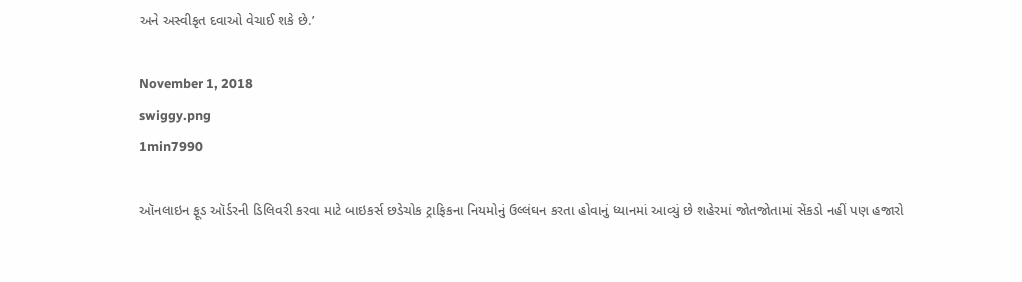અને અસ્વીકૃત દવાઓ વેચાઈ શકે છે.’

November 1, 2018
swiggy.png
1min7990

ઑનલાઇન ફૂડ ઑર્ડરની ડિલિવરી કરવા માટે બાઇકર્સ છડેચોક ટ્રાફિકના નિયમોનું ઉલ્લંઘન કરતા હોવાનું ધ્યાનમાં આવ્યું છે શહેરમાં જોતજોતામાં સેંકડો નહીં પણ હજારો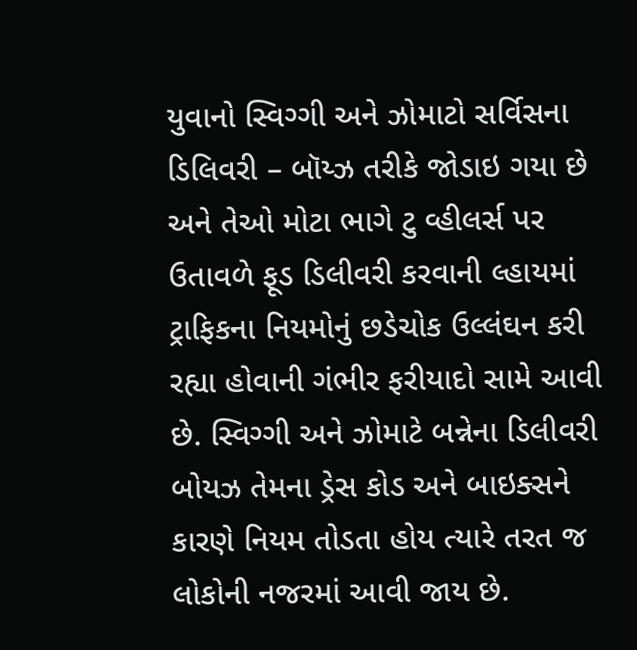યુવાનો સ્વિગ્ગી અને ઝોમાટો સર્વિસના ડિલિવરી – બૉય્ઝ તરીકે જોડાઇ ગયા છે અને તેઓ મોટા ભાગે ટુ વ્હીલર્સ પર ઉતાવળે ફૂડ ડિલીવરી કરવાની લ્હાયમાં ટ્રાફિકના નિયમોનું છડેચોક ઉલ્લંઘન કરી રહ્યા હોવાની ગંભીર ફરીયાદો સામે આવી છે. સ્વિગ્ગી અને ઝોમાટે બન્નેના ડિલીવરી બોયઝ તેમના ડ્રેસ કોડ અને બાઇક્સને કારણે નિયમ તોડતા હોય ત્યારે તરત જ લોકોની નજરમાં આવી જાય છે.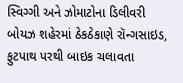સ્વિગ્ગી અને ઝોમાટોના ડિલીવરી બોયઝ શહેરમાં ઠેકઠેકાણે રૉન્ગસાઇડ, ફુટપાથ પરથી બાઇક ચલાવતા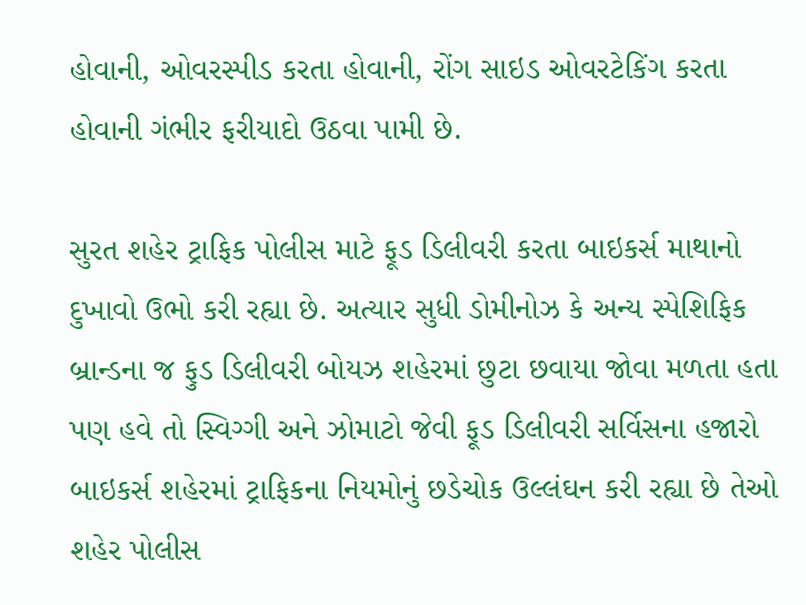હોવાની, ઓવરસ્પીડ કરતા હોવાની, રોંગ સાઇડ ઓવરટેકિંગ કરતા હોવાની ગંભીર ફરીયાદો ઉઠવા પામી છે.

સુરત શહેર ટ્રાફિક પોલીસ માટે ફૂડ ડિલીવરી કરતા બાઇકર્સ માથાનો દુખાવો ઉભો કરી રહ્યા છે. અત્યાર સુધી ડોમીનોઝ કે અન્ય સ્પેશિફિક બ્રાન્ડના જ ફુડ ડિલીવરી બોયઝ શહેરમાં છુટા છવાયા જોવા મળતા હતા પણ હવે તો સ્વિગ્ગી અને ઝોમાટો જેવી ફૂડ ડિલીવરી સર્વિસના હજારો બાઇકર્સ શહેરમાં ટ્રાફિકના નિયમોનું છડેચોક ઉલ્લંઘન કરી રહ્યા છે તેઓ શહેર પોલીસ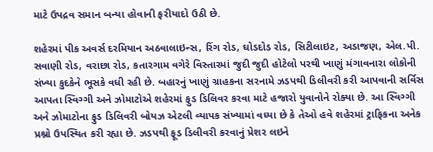માટે ઉપદ્રવ સમાન બન્યા હોવાની ફરીયાદો ઉઠી છે.

શહેરમાં પીક અવર્સ દરમિયાન અઠવાલાઇન્સ, રિંગ રોડ, ઘોડદોડ રોડ, સિટીલાઇટ, અડાજણ, એલ.પી. સવાણી રોડ, વરાછા રોડ, કતારગામ વગેરે વિસ્તારમાં જુદી જુદી હોટેલો પરથી ખાણું મંગાવનારા લોકોની સંખ્યા કુદકેને ભૂસકે વધી રહી છે. બહારનું ખાણું ગ્રાહકના સરનામે ઝડપથી ડિલીવરી કરી આપવાની સર્વિસ આપતા સ્વિગ્ગી અને ઝોમાટોએ શહેરમાં ફુડ ડિલિવર કરવા માટે હજારો યુવાનોને રોક્યા છે. આ સ્વિગ્ગી અને ઝોમાટોના ફુડ ડિલિવરી બોયઝ એટલી વ્યાપક સંખ્યામાં વધ્યા છે કે તેઓ હવે શહેરમાં ટ્રાફિકના અનેક પ્રશ્નો ઉપસ્થિત કરી રહ્યા છે. ઝડપથી ફૂડ ડિલીવરી કરવાનું પ્રેશર લઇને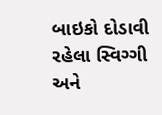બાઇકો દોડાવી રહેલા સ્વિગ્ગી અને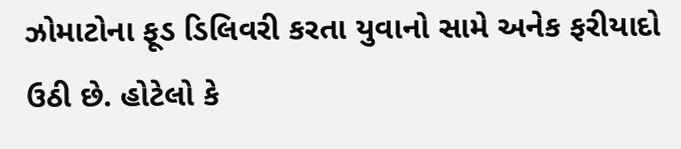ઝોમાટોના ફૂડ ડિલિવરી કરતા યુવાનો સામે અનેક ફરીયાદો ઉઠી છે. હોટેલો કે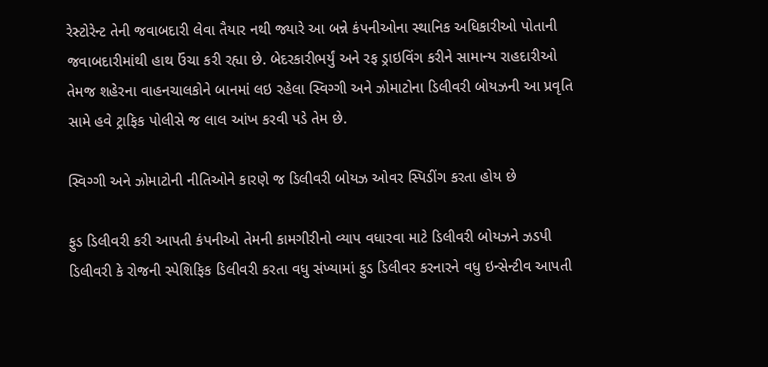રેસ્ટોરેન્ટ તેની જવાબદારી લેવા તૈયાર નથી જ્યારે આ બન્ને કંપનીઓના સ્થાનિક અધિકારીઓ પોતાની જવાબદારીમાંથી હાથ ઉંચા કરી રહ્યા છે. બેદરકારીભર્યું અને રફ ડ્રાઇવિંગ કરીને સામાન્ય રાહદારીઓ તેમજ શહેરના વાહનચાલકોને બાનમાં લઇ રહેલા સ્વિગ્ગી અને ઝોમાટોના ડિલીવરી બોયઝની આ પ્રવૃતિ સામે હવે ટ્રાફિક પોલીસે જ લાલ આંખ કરવી પડે તેમ છે.

સ્વિગ્ગી અને ઝોમાટોની નીતિઓને કારણે જ ડિલીવરી બોયઝ ઓવર સ્પિડીંગ કરતા હોય છે

ફુડ ડિલીવરી કરી આપતી કંપનીઓ તેમની કામગીરીનો વ્યાપ વધારવા માટે ડિલીવરી બોયઝને ઝડપી ડિલીવરી કે રોજની સ્પેશિફિક ડિલીવરી કરતા વધુ સંખ્યામાં ફુડ ડિલીવર કરનારને વધુ ઇન્સેન્ટીવ આપતી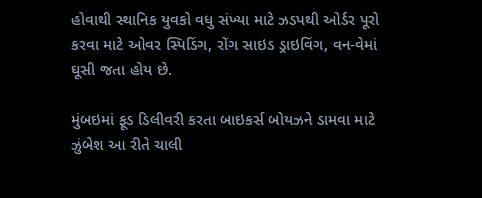હોવાથી સ્થાનિક યુવકો વધુ સંખ્યા માટે ઝડપથી ઓર્ડર પૂરો કરવા માટે ઓવર સ્પિડિંગ, રોંગ સાઇડ ડ્રાઇવિંગ, વન-વેમાં ઘૂસી જતા હોય છે.

મુંબઇમાં ફૂડ ડિલીવરી કરતા બાઇકર્સ બોયઝને ડામવા માટે ઝુંબેશ આ રીતે ચાલી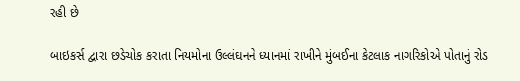રહી છે

બાઇકર્સ દ્વારા છડેચોક કરાતા નિયમોના ઉલ્લંઘનને ધ્યાનમાં રાખીને મુંબઈના કેટલાક નાગરિકોએ પોતાનું રોડ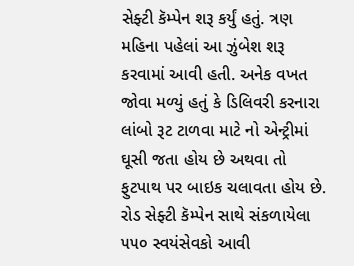સેફ્ટી કૅમ્પેન શરૂ કર્યું હતું. ત્રણ મહિના પહેલાં આ ઝુંબેશ શરૂ કરવામાં આવી હતી. અનેક વખત જોવા મળ્યું હતું કે ડિલિવરી કરનારા લાંબો રૂટ ટાળવા માટે નો એન્ટ્રીમાં ઘૂસી જતા હોય છે અથવા તો ફુટપાથ પર બાઇક ચલાવતા હોય છે. રોડ સેફ્ટી કૅમ્પેન સાથે સંકળાયેલા ૫૫૦ સ્વયંસેવકો આવી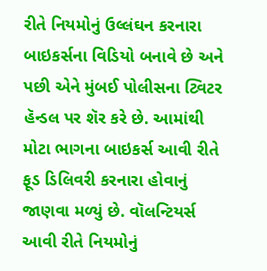રીતે નિયમોનું ઉલ્લંઘન કરનારા બાઇકર્સના વિડિયો બનાવે છે અને પછી એને મુંબઈ પોલીસના ટ્વિટર હૅન્ડલ પર શૅર કરે છે. આમાંથી મોટા ભાગના બાઇકર્સ આવી રીતે ફૂડ ડિલિવરી કરનારા હોવાનું જાણવા મળ્યું છે. વૉલન્ટિયર્સ આવી રીતે નિયમોનું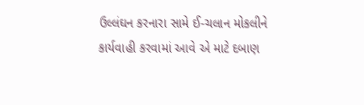ઉલ્લંઘન કરનારા સામે ઈ-ચલાન મોકલીને કાર્યવાહી કરવામાં આવે એ માટે દબાણ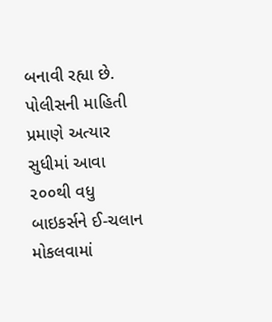બનાવી રહ્યા છે. પોલીસની માહિતી પ્રમાણે અત્યાર સુધીમાં આવા ૨૦૦થી વધુ બાઇકર્સને ઈ-ચલાન મોકલવામાં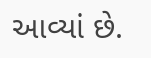આવ્યાં છે.